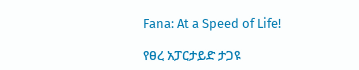Fana: At a Speed of Life!

የፀረ አፓርታይድ ታጋዩ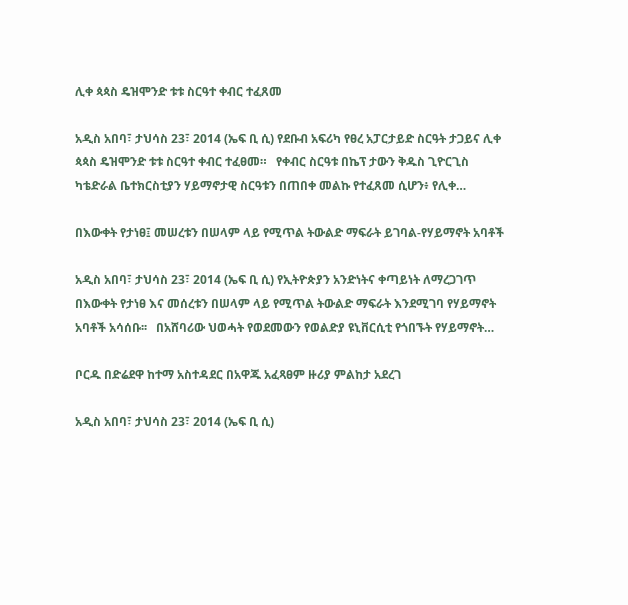ሊቀ ጳጳስ ዴዝሞንድ ቱቱ ስርዓተ ቀብር ተፈጸመ

አዲስ አበባ፣ ታህሳስ 23፣ 2014 (ኤፍ ቢ ሲ) የደቡብ አፍሪካ የፀረ አፓርታይድ ስርዓት ታጋይና ሊቀ ጳጳስ ዴዝሞንድ ቱቱ ስርዓተ ቀብር ተፈፀመ።   የቀብር ስርዓቱ በኬፕ ታውን ቅዱስ ጊዮርጊስ ካቴድራል ቤተክርስቲያን ሃይማኖታዊ ስርዓቱን በጠበቀ መልኩ የተፈጸመ ሲሆን፥ የሊቀ…

በእውቀት የታነፀ፤ መሠረቱን በሠላም ላይ የሚጥል ትውልድ ማፍራት ይገባል-የሃይማኖት አባቶች

አዲስ አበባ፣ ታህሳስ 23፣ 2014 (ኤፍ ቢ ሲ) የኢትዮጵያን አንድነትና ቀጣይነት ለማረጋገጥ በእውቀት የታነፀ እና መሰረቱን በሠላም ላይ የሚጥል ትውልድ ማፍራት እንደሚገባ የሃይማኖት አባቶች አሳሰቡ፡፡   በአሸባሪው ህወሓት የወደመውን የወልድያ ዩኒቨርሲቲ የጎበኙት የሃይማኖት…

ቦርዱ በድሬደዋ ከተማ አስተዳደር በአዋጁ አፈጻፀም ዙሪያ ምልከታ አደረገ

አዲስ አበባ፣ ታህሳስ 23፣ 2014 (ኤፍ ቢ ሲ)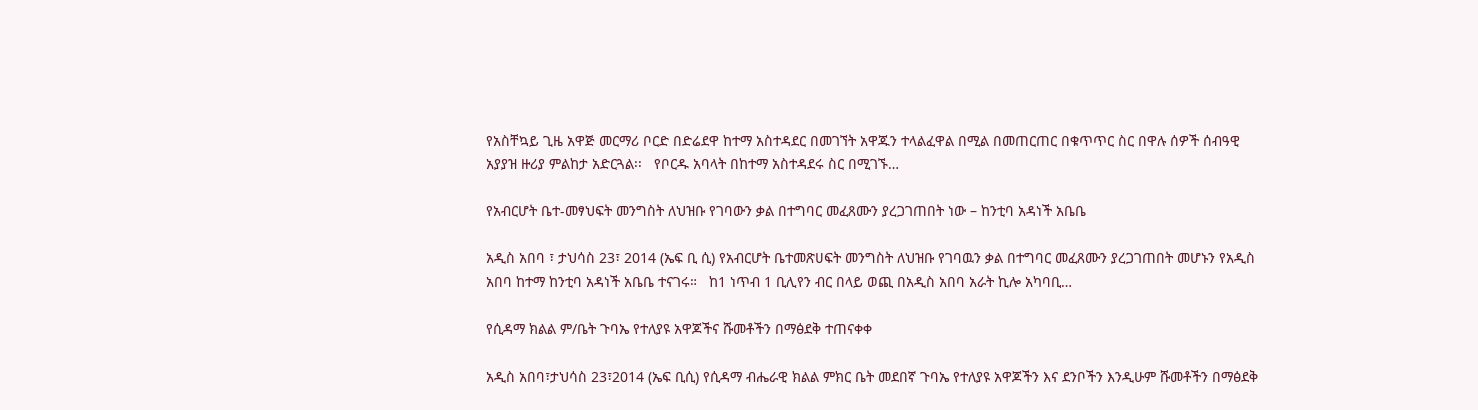የአስቸኳይ ጊዜ አዋጅ መርማሪ ቦርድ በድሬደዋ ከተማ አስተዳደር በመገኘት አዋጁን ተላልፈዋል በሚል በመጠርጠር በቁጥጥር ስር በዋሉ ሰዎች ሰብዓዊ አያያዝ ዙሪያ ምልከታ አድርጓል፡፡   የቦርዱ አባላት በከተማ አስተዳደሩ ስር በሚገኙ…

የአብርሆት ቤተ-መፃህፍት መንግስት ለህዝቡ የገባውን ቃል በተግባር መፈጸሙን ያረጋገጠበት ነው – ከንቲባ አዳነች አቤቤ

አዲስ አበባ ፣ ታህሳስ 23፣ 2014 (ኤፍ ቢ ሲ) የአብርሆት ቤተመጽሀፍት መንግስት ለህዝቡ የገባዉን ቃል በተግባር መፈጸሙን ያረጋገጠበት መሆኑን የአዲስ አበባ ከተማ ከንቲባ አዳነች አቤቤ ተናገሩ።   ከ1 ነጥብ 1 ቢሊየን ብር በላይ ወጪ በአዲስ አበባ አራት ኪሎ አካባቢ…

የሲዳማ ክልል ም/ቤት ጉባኤ የተለያዩ አዋጆችና ሹመቶችን በማፅደቅ ተጠናቀቀ

አዲስ አበባ፣ታህሳስ 23፣2014 (ኤፍ ቢሲ) የሲዳማ ብሔራዊ ክልል ምክር ቤት መደበኛ ጉባኤ የተለያዩ አዋጆችን እና ደንቦችን እንዲሁም ሹመቶችን በማፅደቅ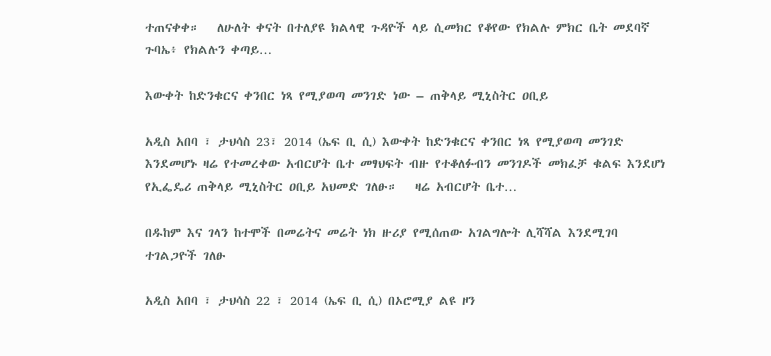ተጠናቀቀ።   ለሁለት ቀናት በተለያዩ ክልላዊ ጉዳዮች ላይ ሲመክር የቆየው የክልሉ ምክር ቤት መደባኛ ጉባኤ፥ የክልሉን ቀጣይ…

እውቀት ከድንቁርና ቀንበር ነጻ የሚያወጣ መንገድ ነው – ጠቅላይ ሚኒስትር ዐቢይ

አዲስ አበባ ፣ ታህሳስ 23፣ 2014 (ኤፍ ቢ ሲ) እውቀት ከድንቁርና ቀንበር ነጻ የሚያወጣ መንገድ እንደመሆኑ ዛሬ የተመረቀው አብርሆት ቤተ መፃህፍት ብዙ የተቆለፉብን መንገዶች መክፈቻ ቁልፍ እንደሆነ የኢፌዴሪ ጠቅላይ ሚኒስትር ዐቢይ አህመድ ገለፁ።   ዛሬ አብርሆት ቤተ…

በዱከም እና ገላን ከተሞች በመሬትና መሬት ነክ ዙሪያ የሚሰጠው አገልግሎት ሊሻሻል እንደሚገባ ተገልጋዮች ገለፁ

አዲስ አበባ ፣ ታህሳስ 22 ፣ 2014 (ኤፍ ቢ ሲ) በኦሮሚያ ልዩ ዞን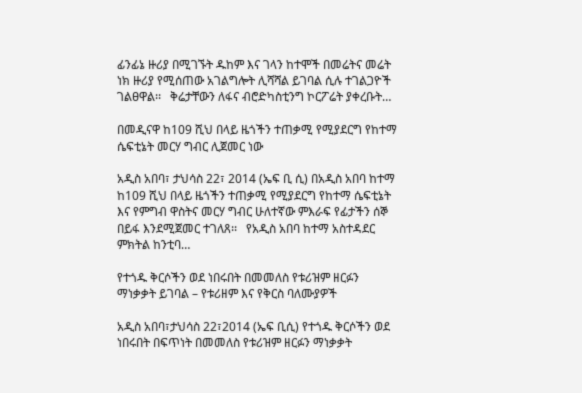ፊንፊኔ ዙሪያ በሚገኙት ዱከም እና ገላን ከተሞች በመሬትና መሬት ነክ ዙሪያ የሚሰጠው አገልግሎት ሊሻሻል ይገባል ሲሉ ተገልጋዮች ገልፀዋል፡፡   ቅሬታቸውን ለፋና ብሮድካስቲንግ ኮርፖሬት ያቀረቡት…

በመዲናዋ ከ109 ሺህ በላይ ዜጎችን ተጠቃሚ የሚያደርግ የከተማ ሴፍቲኔት መርሃ ግብር ሊጀመር ነው

አዲስ አበባ፣ ታህሳስ 22፣ 2014 (ኤፍ ቢ ሲ) በአዲስ አበባ ከተማ ከ109 ሺህ በላይ ዜጎችን ተጠቃሚ የሚያደርግ የከተማ ሴፍቲኔት እና የምግብ ዋስትና መርሃ ግብር ሁለተኛው ምእራፍ የፊታችን ሰኞ በይፋ እንደሚጀመር ተገለጸ፡፡   የአዲስ አበባ ከተማ አስተዳደር ምክትል ከንቲባ…

የተጎዱ ቅርሶችን ወደ ነበሩበት በመመለስ የቱሪዝም ዘርፉን ማነቃቃት ይገባል – የቱሪዘም እና የቅርስ ባለሙያዎች

አዲስ አበባ፣ታህሳስ 22፣2014 (ኤፍ ቢሲ) የተጎዱ ቅርሶችን ወደ ነበሩበት በፍጥነት በመመለስ የቱሪዝም ዘርፉን ማነቃቃት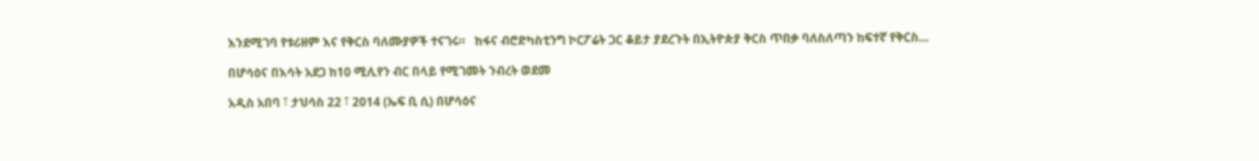እንደሚገባ የቱሪዘም እና የቅርስ ባለሙያዎች ተናገሩ።   ከፋና ብሮድካስቲንግ ኮርፖሬት ጋር ቆይታ ያደረጉት በኢትዮጵያ ቅርስ ጥበቃ ባለስለጣን ከፍተኛ የቅርስ…

በሆሳዕና በእሳት አደጋ ከ10 ሚሊየን ብር በላይ የሚገመት ንብረት ወደመ

አዲስ አበባ ፣ ታህሳስ 22 ፣ 2014 (ኤፍ ቢ ሲ) በሆሳዕና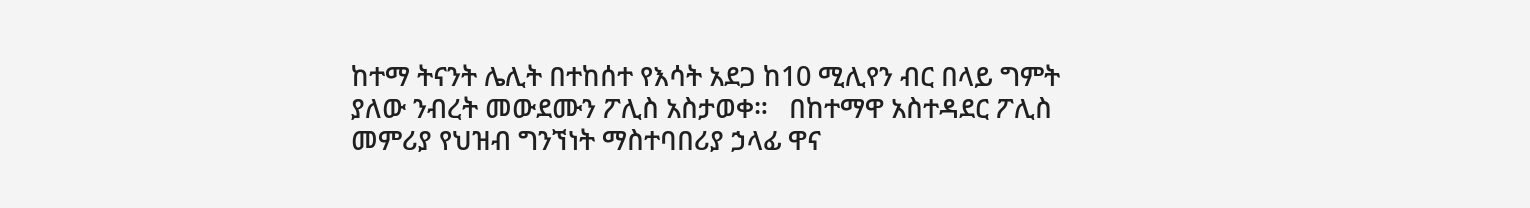ከተማ ትናንት ሌሊት በተከሰተ የእሳት አደጋ ከ10 ሚሊየን ብር በላይ ግምት ያለው ንብረት መውደሙን ፖሊስ አስታወቀ።   በከተማዋ አስተዳደር ፖሊስ መምሪያ የህዝብ ግንኘነት ማስተባበሪያ ኃላፊ ዋና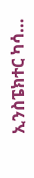ኢንስፔክተር ካሳ…